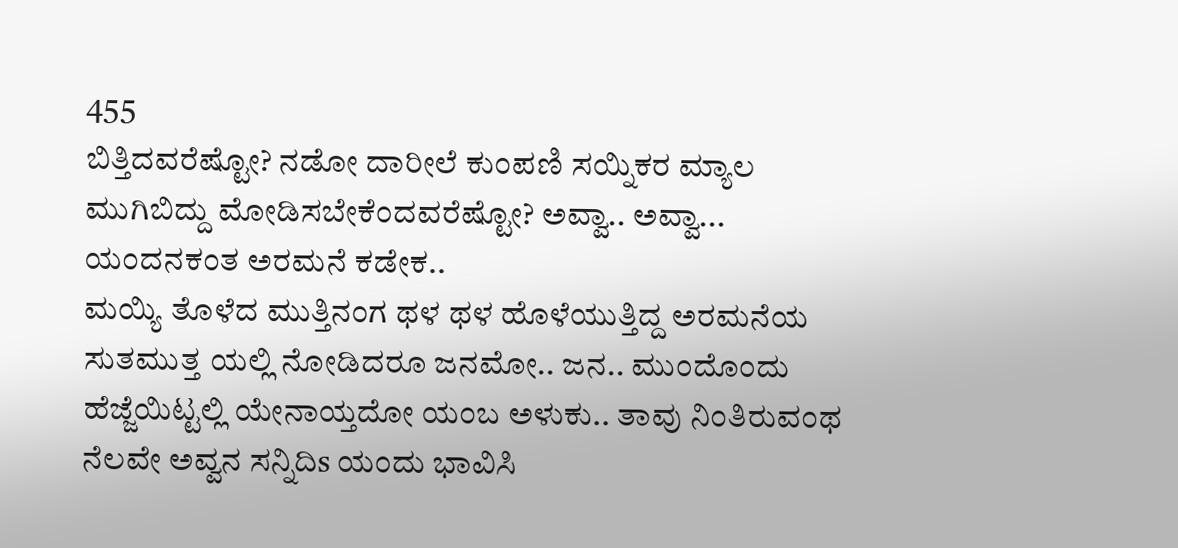455
ಬಿತ್ತಿದವರೆಷ್ಟೋ? ನಡೋ ದಾರೀಲೆ ಕುಂಪಣಿ ಸಯ್ನಿಕರ ಮ್ಯಾಲ ಮುಗಿಬಿದ್ದು ಮೋಡಿಸಬೇಕೆಂದವರೆಷ್ಟೋ? ಅವ್ವಾ.. ಅವ್ವಾ... ಯಂದನಕಂತ ಅರಮನೆ ಕಡೇಕ..
ಮಯ್ಯಿ ತೊಳೆದ ಮುತ್ತಿನಂಗ ಥಳ ಥಳ ಹೊಳೆಯುತ್ತಿದ್ದ ಅರಮನೆಯ ಸುತಮುತ್ತ ಯಲ್ಲಿ ನೋಡಿದರೂ ಜನಮೋ.. ಜನ.. ಮುಂದೊಂದು ಹೆಜ್ಜೆಯಿಟ್ಟಲ್ಲಿ ಯೇನಾಯ್ತದೋ ಯಂಬ ಅಳುಕು.. ತಾವು ನಿಂತಿರುವಂಥ ನೆಲವೇ ಅವ್ವನ ಸನ್ನಿದಿs ಯಂದು ಭಾವಿಸಿ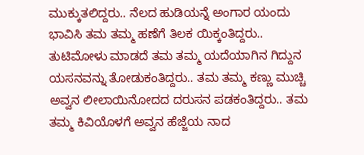ಮುಕ್ಕುತಲಿದ್ದರು.. ನೆಲದ ಹುಡಿಯನ್ನೆ ಅಂಗಾರ ಯಂದು ಭಾವಿಸಿ ತಮ ತಮ್ಮ ಹಣೆಗೆ ತಿಲಕ ಯಿಕ್ಕಂತಿದ್ದರು.. ತುಟಿಮೋಳು ಮಾಡದೆ ತಮ ತಮ್ಮ ಯದೆಯಾಗಿನ ಗಿದ್ದುನ ಯಸನವನ್ನು ತೋಡುಕಂತಿದ್ದರು.. ತಮ ತಮ್ಮ ಕಣ್ಣು ಮುಚ್ಚಿ ಅವ್ವನ ಲೀಲಾಯಿನೋದದ ದರುಸನ ಪಡಕಂತಿದ್ದರು.. ತಮ ತಮ್ಮ ಕಿವಿಯೊಳಗೆ ಅವ್ವನ ಹೆಜ್ಜೆಯ ನಾದ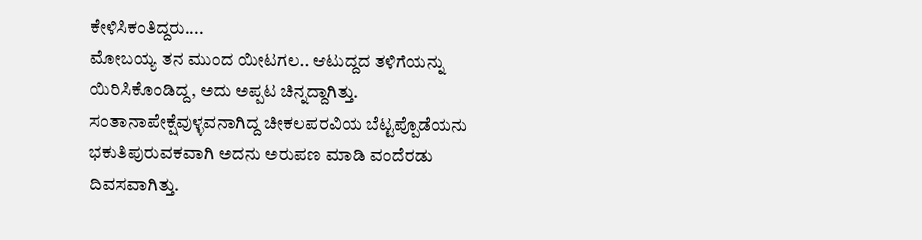ಕೇಳಿಸಿಕಂತಿದ್ದರು....
ಮೋಬಯ್ಯ ತನ ಮುಂದ ಯೀಟಗಲ.. ಆಟುದ್ದದ ತಳಿಗೆಯನ್ನು ಯಿರಿಸಿಕೊಂಡಿದ್ದ, ಅದು ಅಪ್ಪಟ ಚಿನ್ನದ್ದಾಗಿತ್ತು. ಸಂತಾನಾಪೇಕ್ಷೆವುಳ್ಳವನಾಗಿದ್ದ ಚೀಕಲಪರವಿಯ ಬೆಟ್ಟಪ್ಪೊಡೆಯನು ಭಕುತಿಪುರುವಕವಾಗಿ ಅದನು ಅರುಪಣ ಮಾಡಿ ವಂದೆರಡು ದಿವಸವಾಗಿತ್ತು.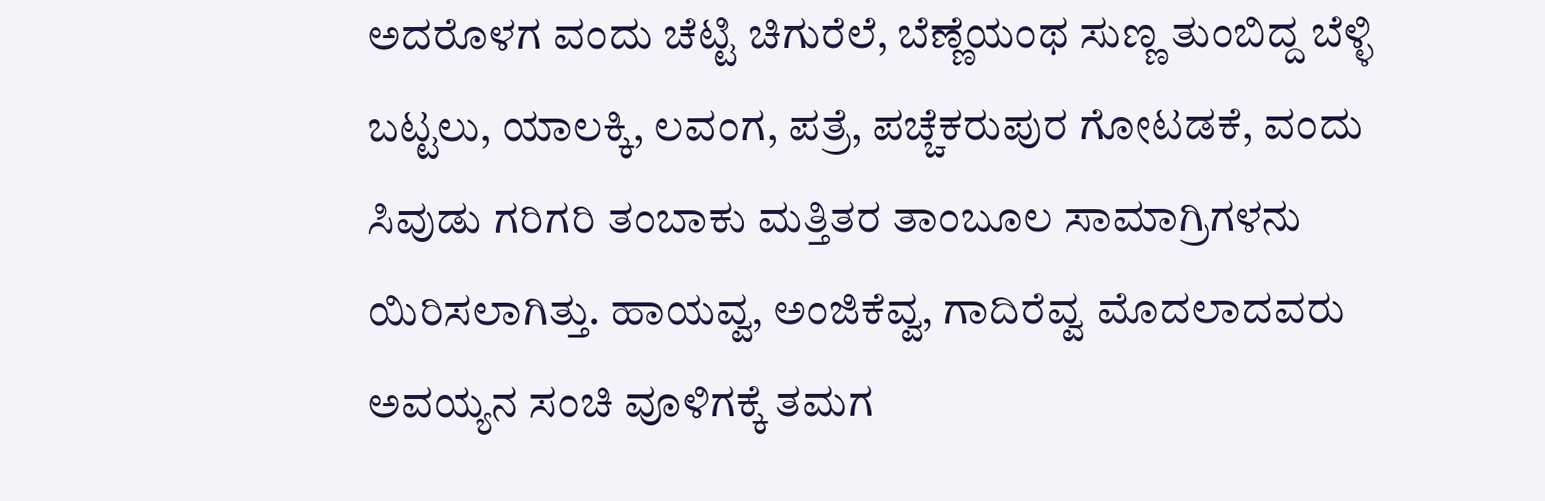ಅದರೊಳಗ ವಂದು ಚೆಟ್ಟಿ ಚಿಗುರೆಲೆ, ಬೆಣ್ಣೆಯಂಥ ಸುಣ್ಣ ತುಂಬಿದ್ದ ಬೆಳ್ಳಿ ಬಟ್ಟಲು, ಯಾಲಕ್ಕಿ, ಲವಂಗ, ಪತ್ರೆ, ಪಚ್ಚೆಕರುಪುರ ಗೋಟಡಕೆ, ವಂದು ಸಿವುಡು ಗರಿಗರಿ ತಂಬಾಕು ಮತ್ತಿತರ ತಾಂಬೂಲ ಸಾಮಾಗ್ರಿಗಳನು ಯಿರಿಸಲಾಗಿತ್ತು. ಹಾಯವ್ವ, ಅಂಜಿಕೆವ್ವ, ಗಾದಿರೆವ್ವ ಮೊದಲಾದವರು ಅವಯ್ಯನ ಸಂಚಿ ವೂಳಿಗಕ್ಕೆ ತಮಗ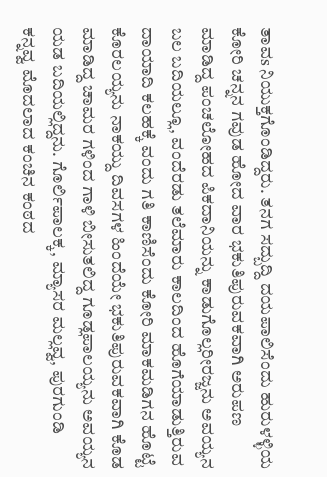ತಾವs ನಿಯುಕ್ತಗೊಂಡಿದ್ದರು. ತನಗ ಸದ್ಬುದ್ದಿ ದಯಪಾಲಿಸೆಂದು ಹುರುಳಳ್ಳಿಯ ಕೋರಿ ಚನ್ನನ ಗವುಡ ಹೋದ ವಾರ ಭಕುತಿಪುರುವಕವಾಗಿ ಅರುಪಣ ಮಾಡಿದ್ದ ಪಂಚಲೋಹದ ಪಿಕದಾನಿಯನ್ನು ಕಾಡುಗೊಲ್ಲರೀರಜ್ಜನು ಅವಯ್ಯನ ಬಲ ಬದಿಯಲ್ಲೂ, ವಂದೆರಡು ತಲೆಮಾರು ಕಾಲದಿಂದ ಹೊಗೆಯಾಡುತ್ತಿರುವ ದಾಯಾದಿ ಕಲಹಕ್ಕೆ ವಂದು ಗತಿ ಕಾಣಿಸೆಂದು ಕೋರಿ ಮಾಕಮಡಿಗನ ಹೊಟ್ಟೆ ಕೊರಲಯ್ಯನು ನಾಕಯ್ದು ದಿವಸಗಳ ಹಿಂದೆಯೇ ಭಕುತಿಪುರುವಕವಾಗಿ ಕೊಡ ಮಾಡಿದ್ದ ಚಾಮರ ಗಳಿಂದ ಗಾಳಿ ಬೀಸುತಲಿದ್ದ ಗೂಡ್ಲಪಾಲಯ್ಯನು ಅವಯ್ಯನ ಯಡ ಬದಿಯಲ್ಲಿದ್ದನು. ಗೊರ್ಲಿಪಾಲಕ್ಕ, ಮ್ಯಾಸರ ಮಲ್ಲವ್ವ, ಪುರಗುಂಡಿ ಕನ್ನವ್ವ ಮೊದಲಾದ ಕಂಚಿನ ಕಂಠದ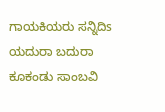ಗಾಯಕಿಯರು ಸನ್ನಿದಿs ಯದುರಾ ಬದುರಾ ಕೂಕಂಡು ಸಾಂಬವಿ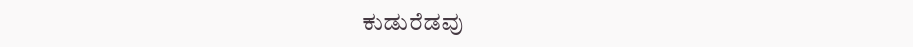ಕುಡುರೆಡವು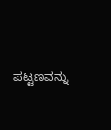ಪಟ್ಟಣವನ್ನು